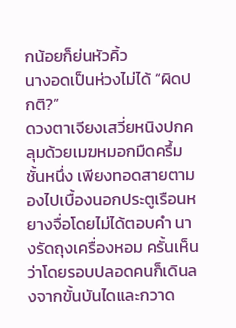กน้อยก็ย่นหัวคิ้ว
นางอดเป็นห่วงไม่ได้ “ผิดปกติ?”
ดวงตาเจียงเสวี่ยหนิงปกคลุมด้วยเมฆหมอกมืดครึ้มชั้นหนึ่ง เพียงทอดสายตามองไปเบื้องนอกประตูเรือนหยางจื่อโดยไม่ได้ตอบคำ นางรัดถุงเครื่องหอม ครั้นเห็นว่าโดยรอบปลอดคนก็เดินลงจากขั้นบันไดและกวาด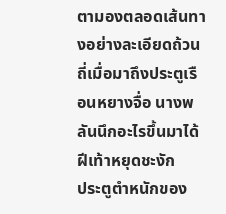ตามองตลอดเส้นทางอย่างละเอียดถ้วนถี่เมื่อมาถึงประตูเรือนหยางจื่อ นางพลันนึกอะไรขึ้นมาได้ ฝีเท้าหยุดชะงัก
ประตูตำหนักของ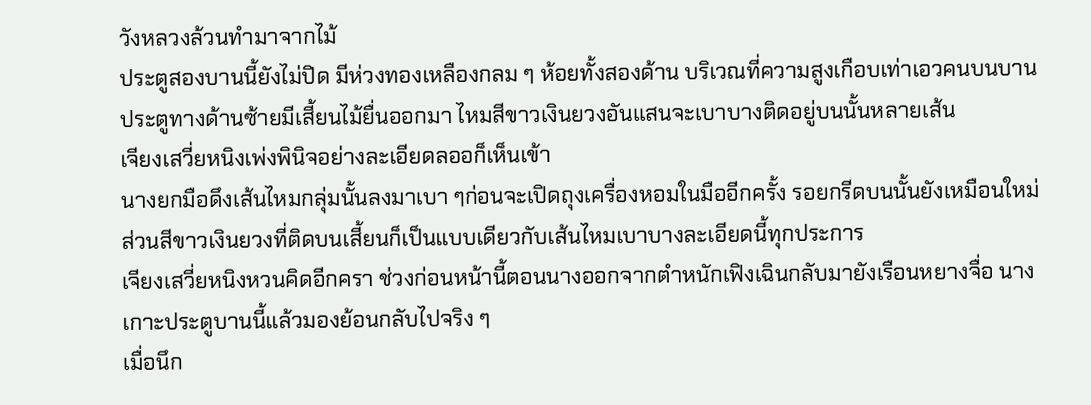วังหลวงล้วนทำมาจากไม้
ประตูสองบานนี้ยังไม่ปิด มีห่วงทองเหลืองกลม ๆ ห้อยทั้งสองด้าน บริเวณที่ความสูงเกือบเท่าเอวคนบนบานประตูทางด้านซ้ายมีเสี้ยนไม้ยื่นออกมา ไหมสีขาวเงินยวงอันแสนจะเบาบางติดอยู่บนนั้นหลายเส้น
เจียงเสวี่ยหนิงเพ่งพินิจอย่างละเอียดลออก็เห็นเข้า
นางยกมือดึงเส้นไหมกลุ่มนั้นลงมาเบา ๆก่อนจะเปิดถุงเครื่องหอมในมืออีกครั้ง รอยกรีดบนนั้นยังเหมือนใหม่ ส่วนสีขาวเงินยวงที่ติดบนเสี้ยนก็เป็นแบบเดียวกับเส้นไหมเบาบางละเอียดนี้ทุกประการ
เจียงเสวี่ยหนิงหวนคิดอีกครา ช่วงก่อนหน้านี้ตอนนางออกจากตำหนักเฟิงเฉินกลับมายังเรือนหยางจื่อ นางเกาะประตูบานนี้แล้วมองย้อนกลับไปจริง ๆ
เมื่อนึก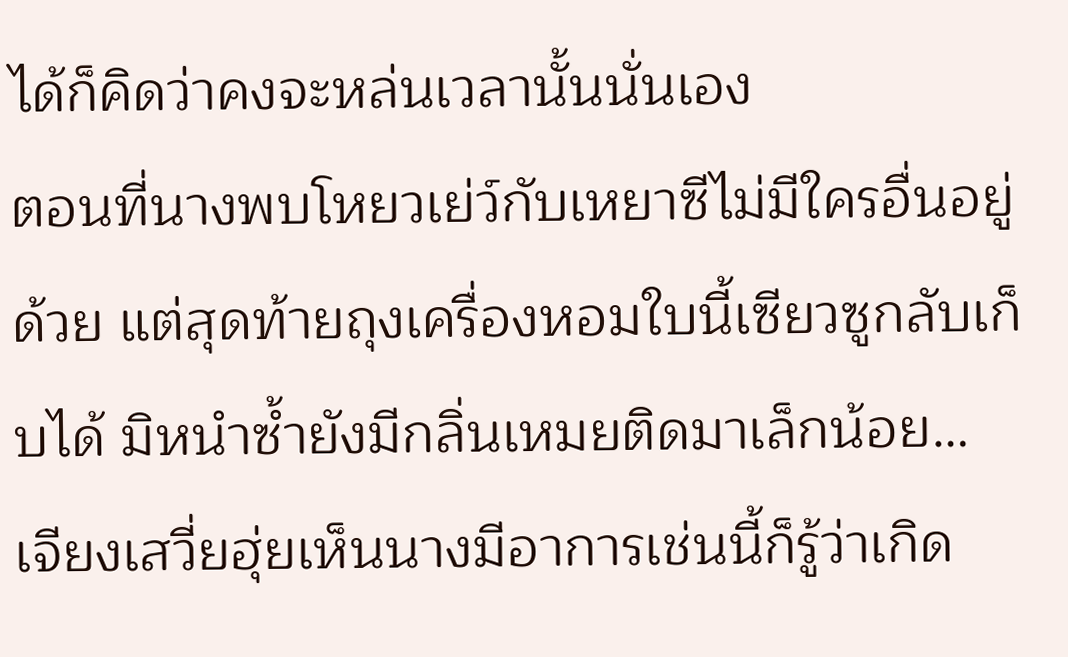ได้ก็คิดว่าคงจะหล่นเวลานั้นนั่นเอง
ตอนที่นางพบโหยวเย่ว์กับเหยาซีไม่มีใครอื่นอยู่ด้วย แต่สุดท้ายถุงเครื่องหอมใบนี้เซียวซูกลับเก็บได้ มิหนำซ้ำยังมีกลิ่นเหมยติดมาเล็กน้อย…
เจียงเสวี่ยฮุ่ยเห็นนางมีอาการเช่นนี้ก็รู้ว่าเกิด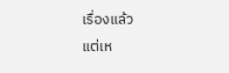เรื่องแล้ว
แต่เห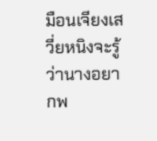มือนเจียงเสวี่ยหนิงจะรู้ว่านางอยากพ